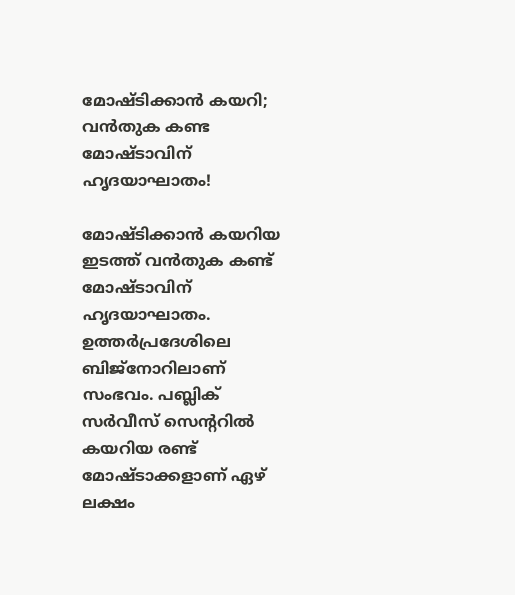മോഷ്ടിക്കാന്‍ കയറി; വന്‍തുക കണ്ട മോഷ്ടാവിന് ഹൃദയാഘാതം!

മോഷ്ടിക്കാന്‍ കയറിയ ഇടത്ത് വന്‍തുക കണ്ട് മോഷ്ടാവിന് ഹൃദയാഘാതം. ഉത്തര്‍പ്രദേശിലെ ബിജ്നോറിലാണ് സംഭവം. പബ്ലിക് സര്‍വീസ് സെന്ററില്‍ കയറിയ രണ്ട് മോഷ്ടാക്കളാണ് ഏഴ് ലക്ഷം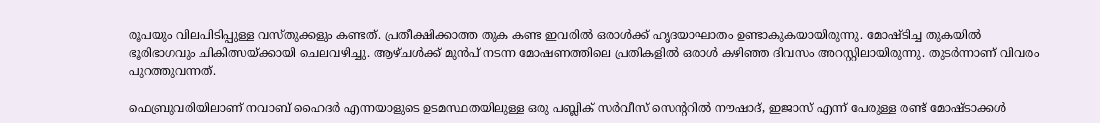രൂപയും വിലപിടിപ്പുള്ള വസ്തുക്കളും കണ്ടത്. പ്രതീക്ഷിക്കാത്ത തുക കണ്ട ഇവരില്‍ ഒരാള്‍ക്ക് ഹൃദയാഘാതം ഉണ്ടാകുകയായിരുന്നു. മോഷ്ടിച്ച തുകയില്‍ ഭൂരിഭാഗവും ചികിത്സയ്ക്കായി ചെലവഴിച്ചു. ആഴ്ചള്‍ക്ക് മുന്‍പ് നടന്ന മോഷണത്തിലെ പ്രതികളില്‍ ഒരാള്‍ കഴിഞ്ഞ ദിവസം അറസ്റ്റിലായിരുന്നു. തുടര്‍ന്നാണ് വിവരം പുറത്തുവന്നത്.

ഫെബ്രുവരിയിലാണ് നവാബ് ഹൈദര്‍ എന്നയാളുടെ ഉടമസ്ഥതയിലുള്ള ഒരു പബ്ലിക് സര്‍വീസ് സെന്ററില്‍ നൗഷാദ്, ഇജാസ് എന്ന് പേരുള്ള രണ്ട് മോഷ്ടാക്കള്‍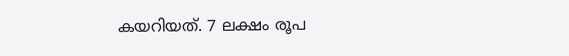കയറിയത്. 7 ലക്ഷം രൂപ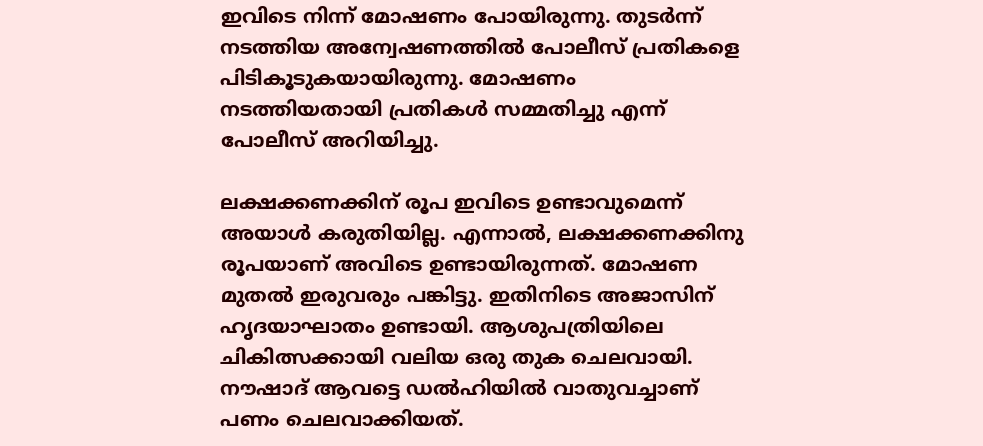ഇവിടെ നിന്ന് മോഷണം പോയിരുന്നു. തുടര്‍ന്ന് നടത്തിയ അന്വേഷണത്തില്‍ പോലീസ് പ്രതികളെ പിടികൂടുകയായിരുന്നു. മോഷണം നടത്തിയതായി പ്രതികള്‍ സമ്മതിച്ചു എന്ന് പോലീസ് അറിയിച്ചു.

ലക്ഷക്കണക്കിന് രൂപ ഇവിടെ ഉണ്ടാവുമെന്ന് അയാള്‍ കരുതിയില്ല. എന്നാല്‍, ലക്ഷക്കണക്കിനു രൂപയാണ് അവിടെ ഉണ്ടായിരുന്നത്. മോഷണ മുതല്‍ ഇരുവരും പങ്കിട്ടു. ഇതിനിടെ അജാസിന് ഹൃദയാഘാതം ഉണ്ടായി. ആശുപത്രിയിലെ ചികിത്സക്കായി വലിയ ഒരു തുക ചെലവായി. നൗഷാദ് ആവട്ടെ ഡല്‍ഹിയില്‍ വാതുവച്ചാണ് പണം ചെലവാക്കിയത്.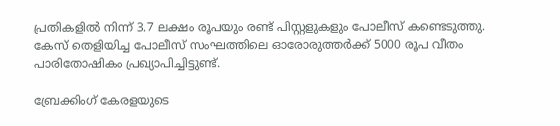പ്രതികളില്‍ നിന്ന് 3.7 ലക്ഷം രൂപയും രണ്ട് പിസ്റ്റളുകളും പോലീസ് കണ്ടെടുത്തു. കേസ് തെളിയിച്ച പോലീസ് സംഘത്തിലെ ഓരോരുത്തര്‍ക്ക് 5000 രൂപ വീതം പാരിതോഷികം പ്രഖ്യാപിച്ചിട്ടുണ്ട്.

ബ്രേക്കിംഗ് കേരളയുടെ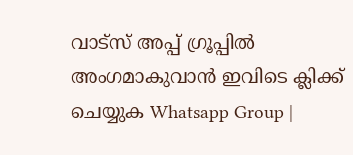വാട്സ് അപ്പ് ഗ്രൂപ്പിൽ അംഗമാകുവാൻ ഇവിടെ ക്ലിക്ക് ചെയ്യുക Whatsapp Group |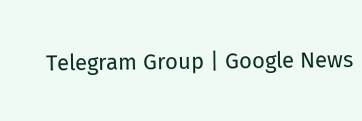Telegram Group | Google News